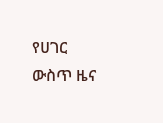የሀገር ውስጥ ዜና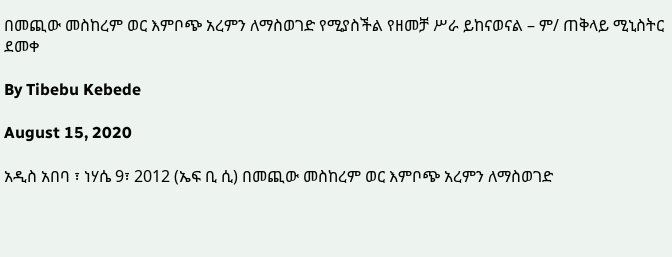በመጪው መስከረም ወር እምቦጭ አረምን ለማስወገድ የሚያስችል የዘመቻ ሥራ ይከናወናል – ም/ ጠቅላይ ሚኒስትር ደመቀ

By Tibebu Kebede

August 15, 2020

አዲስ አበባ ፣ ነሃሴ 9፣ 2012 (ኤፍ ቢ ሲ) በመጪው መስከረም ወር እምቦጭ አረምን ለማስወገድ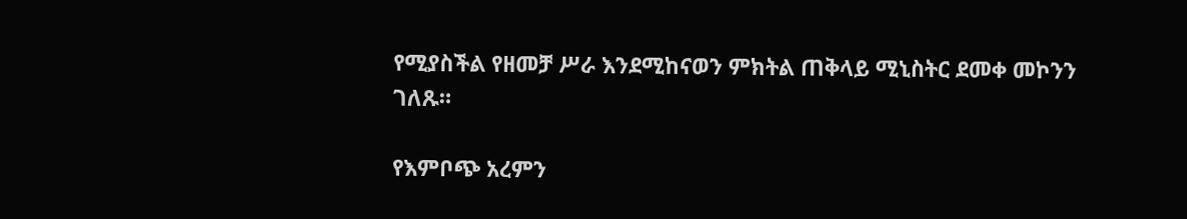የሚያስችል የዘመቻ ሥራ እንደሚከናወን ምክትል ጠቅላይ ሚኒስትር ደመቀ መኮንን ገለጹ።

የእምቦጭ አረምን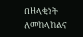በዘላቂነት ለመከላከልና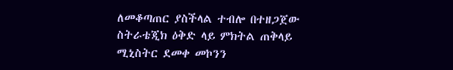ለመቆጣጠር ያስችላል ተብሎ በተዘጋጀው ስትራቴጂክ ዕቅድ ላይ ምክትል ጠቅላይ ሚኒስትር ደመቀ መኮንን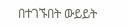በተገኙበት ውይይት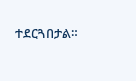ተደርጓበታል።